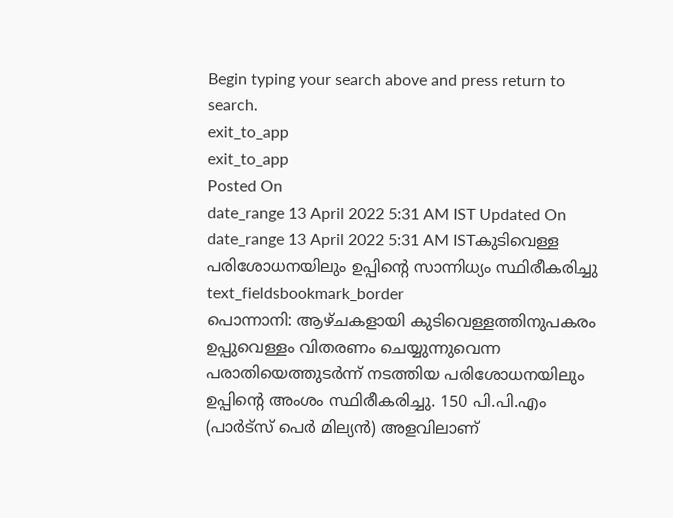Begin typing your search above and press return to search.
exit_to_app
exit_to_app
Posted On
date_range 13 April 2022 5:31 AM IST Updated On
date_range 13 April 2022 5:31 AM ISTകുടിവെള്ള പരിശോധനയിലും ഉപ്പിന്റെ സാന്നിധ്യം സ്ഥിരീകരിച്ചു
text_fieldsbookmark_border
പൊന്നാനി: ആഴ്ചകളായി കുടിവെള്ളത്തിനുപകരം ഉപ്പുവെള്ളം വിതരണം ചെയ്യുന്നുവെന്ന പരാതിയെത്തുടർന്ന് നടത്തിയ പരിശോധനയിലും ഉപ്പിന്റെ അംശം സ്ഥിരീകരിച്ചു. 150 പി.പി.എം (പാർട്സ് പെർ മില്യൻ) അളവിലാണ്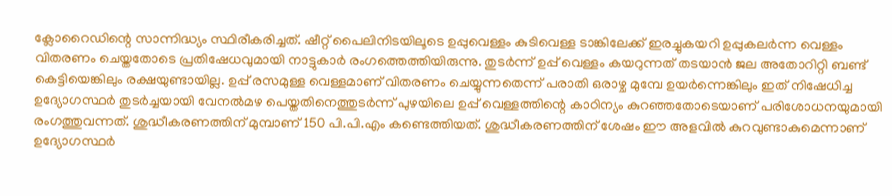ക്ലോറൈഡിന്റെ സാന്നിദ്ധ്യം സ്ഥിരീകരിച്ചത്. ഷീറ്റ് പൈലിനിടയിലൂടെ ഉപ്പുവെള്ളം കുടിവെള്ള ടാങ്കിലേക്ക് ഇരച്ചുകയറി ഉപ്പുകലർന്ന വെള്ളം വിതരണം ചെയ്തതോടെ പ്രതിഷേധവുമായി നാട്ടുകാർ രംഗത്തെത്തിയിരുന്നു. തുടർന്ന് ഉപ്പ് വെള്ളം കയറുന്നത് തടയാൻ ജല അതോറിറ്റി ബണ്ട് കെട്ടിയെങ്കിലും രക്ഷയുണ്ടായില്ല. ഉപ്പ് രസമുള്ള വെള്ളമാണ് വിതരണം ചെയ്യുന്നതെന്ന് പരാതി ഒരാഴ്ച മുമ്പേ ഉയർന്നെങ്കിലും ഇത് നിഷേധിച്ച ഉദ്യോഗസ്ഥർ തുടർച്ചയായി വേനൽമഴ പെയ്തതിനെത്തുടർന്ന് പുഴയിലെ ഉപ്പ് വെള്ളത്തിന്റെ കാഠിന്യം കുറഞ്ഞതോടെയാണ് പരിശോധനയുമായി രംഗത്തുവന്നത്. ശുദ്ധീകരണത്തിന് മുമ്പാണ് 150 പി.പി.എം കണ്ടെത്തിയത്. ശുദ്ധീകരണത്തിന് ശേഷം ഈ അളവിൽ കുറവുണ്ടാകുമെന്നാണ് ഉദ്യോഗസ്ഥർ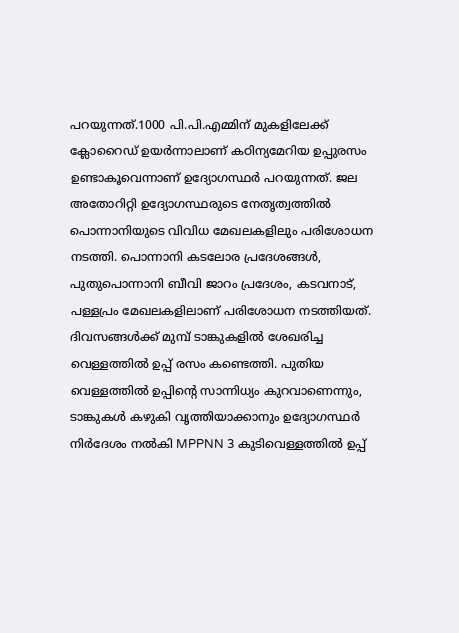പറയുന്നത്.1000 പി.പി.എമ്മിന് മുകളിലേക്ക് ക്ലോറൈഡ് ഉയർന്നാലാണ് കഠിന്യമേറിയ ഉപ്പുരസം ഉണ്ടാകൂവെന്നാണ് ഉദ്യോഗസ്ഥർ പറയുന്നത്. ജല അതോറിറ്റി ഉദ്യോഗസ്ഥരുടെ നേതൃത്വത്തിൽ പൊന്നാനിയുടെ വിവിധ മേഖലകളിലും പരിശോധന നടത്തി. പൊന്നാനി കടലോര പ്രദേശങ്ങൾ, പുതുപൊന്നാനി ബീവി ജാറം പ്രദേശം, കടവനാട്, പള്ളപ്രം മേഖലകളിലാണ് പരിശോധന നടത്തിയത്. ദിവസങ്ങൾക്ക് മുമ്പ് ടാങ്കുകളിൽ ശേഖരിച്ച വെള്ളത്തിൽ ഉപ്പ് രസം കണ്ടെത്തി. പുതിയ വെള്ളത്തിൽ ഉപ്പിന്റെ സാന്നിധ്യം കുറവാണെന്നും, ടാങ്കുകൾ കഴുകി വൃത്തിയാക്കാനും ഉദ്യോഗസ്ഥർ നിർദേശം നൽകി MPPNN 3 കുടിവെള്ളത്തിൽ ഉപ്പ്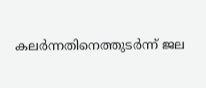കലർന്നതിനെത്തുടർന്ന് ജല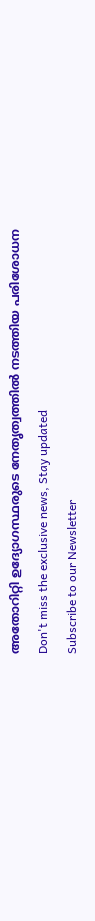അതോറിറ്റി ഉദ്യോഗസ്ഥരുടെ നേതൃത്വത്തിൽ നടത്തിയ പരിശോധന
Don't miss the exclusive news, Stay updated
Subscribe to our Newsletter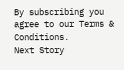By subscribing you agree to our Terms & Conditions.
Next Story